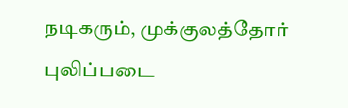நடிகரும், முக்குலத்தோர் புலிப்படை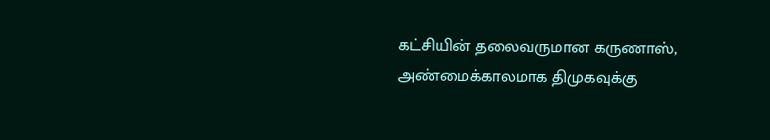கட்சியின் தலைவருமான கருணாஸ், அண்மைக்காலமாக திமுகவுக்கு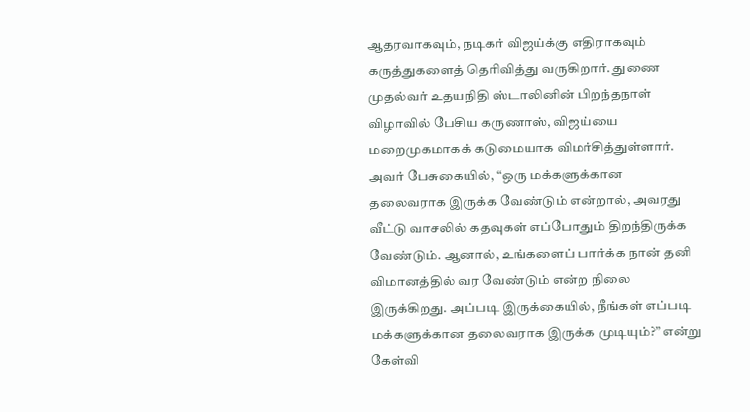ஆதரவாகவும், நடிகர் விஜய்க்கு எதிராகவும் கருத்துகளைத் தெரிவித்து வருகிறார். துணை முதல்வர் உதயநிதி ஸ்டாலினின் பிறந்தநாள் விழாவில் பேசிய கருணாஸ், விஜய்யை மறைமுகமாகக் கடுமையாக விமர்சித்துள்ளார்.
அவர் பேசுகையில், “ஒரு மக்களுக்கான தலைவராக இருக்க வேண்டும் என்றால், அவரது வீட்டு வாசலில் கதவுகள் எப்போதும் திறந்திருக்க வேண்டும். ஆனால், உங்களைப் பார்க்க நான் தனி விமானத்தில் வர வேண்டும் என்ற நிலை இருக்கிறது. அப்படி இருக்கையில், நீங்கள் எப்படி மக்களுக்கான தலைவராக இருக்க முடியும்?” என்று கேள்வி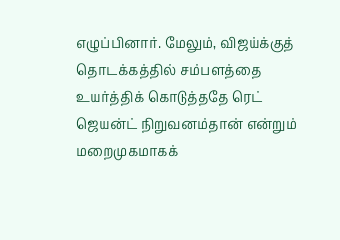எழுப்பினார். மேலும், விஜய்க்குத் தொடக்கத்தில் சம்பளத்தை உயர்த்திக் கொடுத்ததே ரெட் ஜெயன்ட் நிறுவனம்தான் என்றும் மறைமுகமாகக்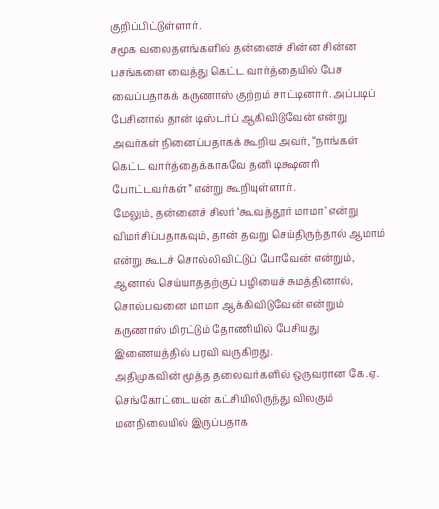குறிப்பிட்டுள்ளார்.
சமூக வலைதளங்களில் தன்னைச் சின்ன சின்ன பசங்களை வைத்து கெட்ட வார்த்தையில் பேச வைப்பதாகக் கருணாஸ் குற்றம் சாட்டினார். அப்படிப் பேசினால் தான் டிஸ்டர்ப் ஆகிவிடுவேன் என்று அவர்கள் நினைப்பதாகக் கூறிய அவர், “நாங்கள் கெட்ட வார்த்தைக்காகவே தனி டிக்ஷனரி போட்டவர்கள்” என்று கூறியுள்ளார்.
மேலும், தன்னைச் சிலர் ‘கூவத்தூர் மாமா’ என்று விமர்சிப்பதாகவும், தான் தவறு செய்திருந்தால் ஆமாம் என்று கூடச் சொல்லிவிட்டுப் போவேன் என்றும், ஆனால் செய்யாததற்குப் பழியைச் சுமத்தினால், சொல்பவனை மாமா ஆக்கிவிடுவேன் என்றும் கருணாஸ் மிரட்டும் தோணியில் பேசியது இணையத்தில் பரவி வருகிறது.
அதிமுகவின் மூத்த தலைவர்களில் ஒருவரான கே.ஏ. செங்கோட்டையன் கட்சியிலிருந்து விலகும் மனநிலையில் இருப்பதாக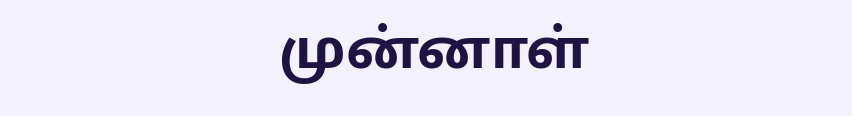முன்னாள்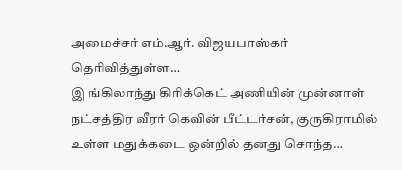அமைச்சர் எம்.ஆர். விஜயபாஸ்கர் தெரிவித்துள்ள…
இ ங்கிலாந்து கிரிக்கெட் அணியின் முன்னாள் நட்சத்திர வீரர் கெவின் பீட்டர்சன், குருகிராமில் உள்ள மதுக்கடை ஒன்றில் தனது சொந்த…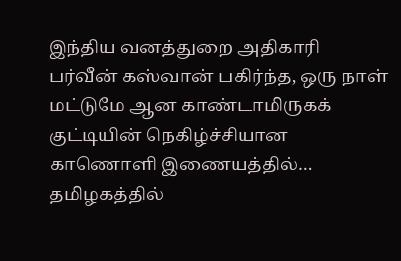இந்திய வனத்துறை அதிகாரி பர்வீன் கஸ்வான் பகிர்ந்த, ஒரு நாள் மட்டுமே ஆன காண்டாமிருகக் குட்டியின் நெகிழ்ச்சியான காணொளி இணையத்தில்…
தமிழகத்தில்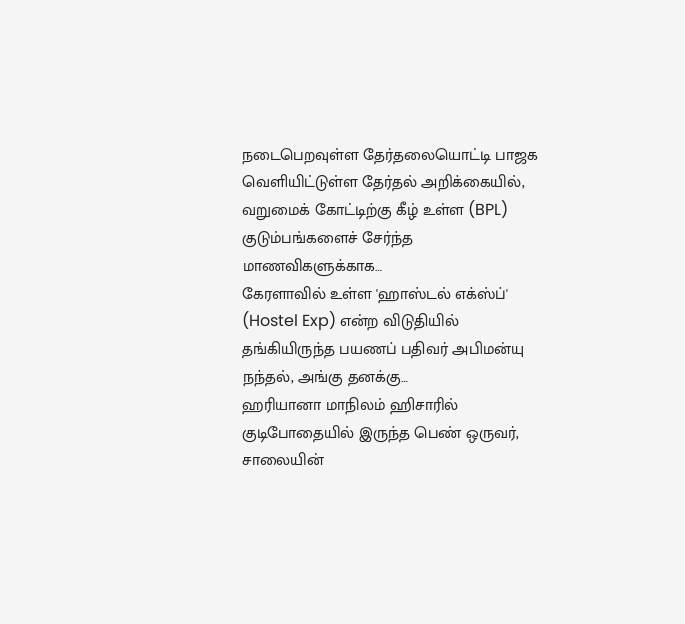நடைபெறவுள்ள தேர்தலையொட்டி பாஜக வெளியிட்டுள்ள தேர்தல் அறிக்கையில், வறுமைக் கோட்டிற்கு கீழ் உள்ள (BPL) குடும்பங்களைச் சேர்ந்த மாணவிகளுக்காக…
கேரளாவில் உள்ள 'ஹாஸ்டல் எக்ஸ்ப்' (Hostel Exp) என்ற விடுதியில் தங்கியிருந்த பயணப் பதிவர் அபிமன்யு நந்தல், அங்கு தனக்கு…
ஹரியானா மாநிலம் ஹிசாரில் குடிபோதையில் இருந்த பெண் ஒருவர், சாலையின்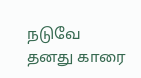நடுவே தனது காரை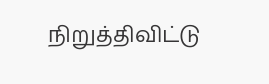நிறுத்திவிட்டு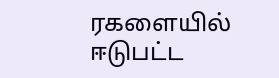ரகளையில் ஈடுபட்ட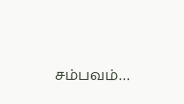சம்பவம்…